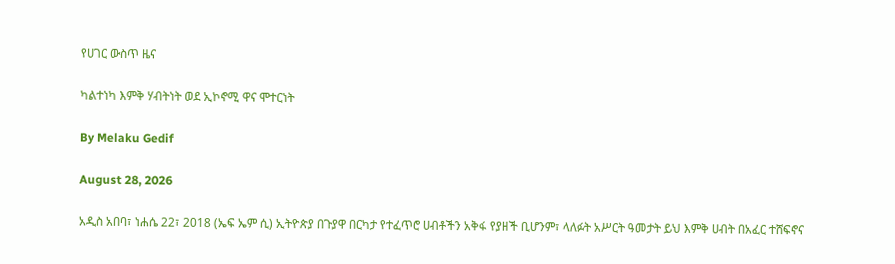የሀገር ውስጥ ዜና

ካልተነካ እምቅ ሃብትነት ወደ ኢኮኖሚ ዋና ሞተርነት

By Melaku Gedif

August 28, 2026

አዲስ አበባ፣ ነሐሴ 22፣ 2018 (ኤፍ ኤም ሲ) ኢትዮጵያ በጉያዋ በርካታ የተፈጥሮ ሀብቶችን አቅፋ የያዘች ቢሆንም፣ ላለፉት አሥርት ዓመታት ይህ እምቅ ሀብት በአፈር ተሸፍኖና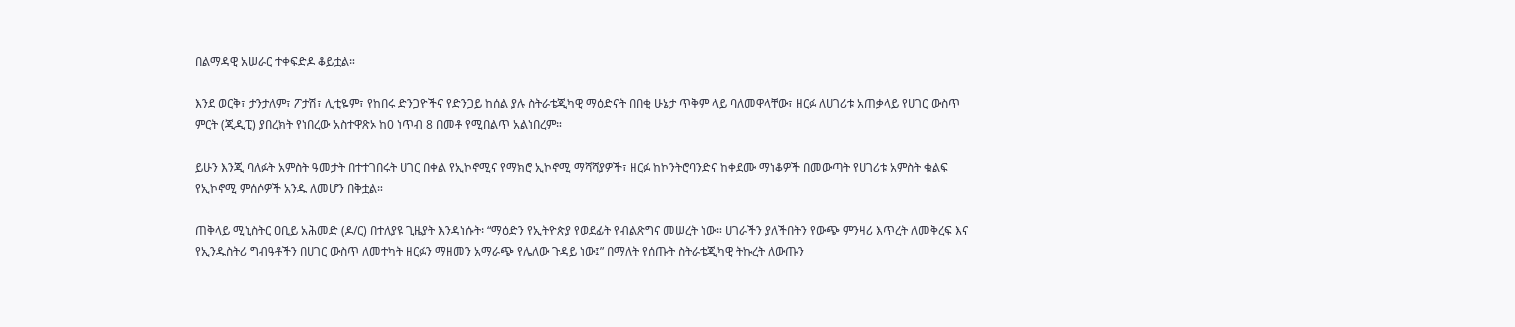በልማዳዊ አሠራር ተቀፍድዶ ቆይቷል።

እንደ ወርቅ፣ ታንታለም፣ ፖታሽ፣ ሊቲዬም፣ የከበሩ ድንጋዮችና የድንጋይ ከሰል ያሉ ስትራቴጂካዊ ማዕድናት በበቂ ሁኔታ ጥቅም ላይ ባለመዋላቸው፣ ዘርፉ ለሀገሪቱ አጠቃላይ የሀገር ውስጥ ምርት (ጂዲፒ) ያበረክት የነበረው አስተዋጽኦ ከ0 ነጥብ 8 በመቶ የሚበልጥ አልነበረም።

ይሁን እንጂ ባለፉት አምስት ዓመታት በተተገበሩት ሀገር በቀል የኢኮኖሚና የማክሮ ኢኮኖሚ ማሻሻያዎች፣ ዘርፉ ከኮንትሮባንድና ከቀደሙ ማነቆዎች በመውጣት የሀገሪቱ አምስት ቁልፍ የኢኮኖሚ ምሰሶዎች አንዱ ለመሆን በቅቷል።

ጠቅላይ ሚኒስትር ዐቢይ አሕመድ (ዶ/ር) በተለያዩ ጊዜያት እንዳነሱት፡ “ማዕድን የኢትዮጵያ የወደፊት የብልጽግና መሠረት ነው። ሀገራችን ያለችበትን የውጭ ምንዛሪ እጥረት ለመቅረፍ እና የኢንዱስትሪ ግብዓቶችን በሀገር ውስጥ ለመተካት ዘርፉን ማዘመን አማራጭ የሌለው ጉዳይ ነው፤” በማለት የሰጡት ስትራቴጂካዊ ትኩረት ለውጡን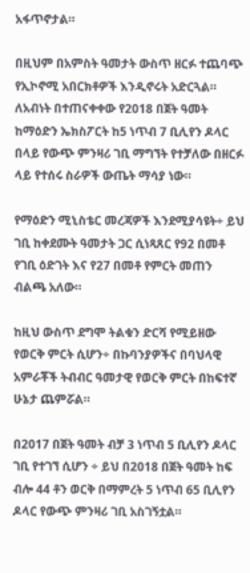አፋጥኖታል።

በዚህም በአምስት ዓመታት ውስጥ ዘርፉ ተጨባጭ የኢኮኖሚ አበርክቶዎች እንዲኖሩት አድርጓል። ለአብነት በተጠናቀቀው የ2018 በጀት ዓመት ከማዕድን ኤክስፖርት ከ5 ነጥብ 7 ቢሊየን ዶላር በላይ የውጭ ምንዛሪ ገቢ ማግኘት የተቻለው በዘርፉ ላይ የተሰሩ ስራዎች ውጤት ማሳያ ነው።

የማዕድን ሚኒስቴር መረጃዎች እንደሚያሳዩት÷ ይህ ገቢ ከቀደሙት ዓመታት ጋር ሲነጻጸር የ92 በመቶ የገቢ ዕድገት እና የ27 በመቶ የምርት መጠን ብልጫ አለው።

ከዚህ ውስጥ ደግሞ ትልቁን ድርሻ የሚይዘው የወርቅ ምርት ሲሆን÷ በኩባንያዎችና በባህላዊ አምራቾች ትብብር ዓመታዊ የወርቅ ምርት በከፍተኛ ሁኔታ ጨምሯል።

በ2017 በጀት ዓመት ብቻ 3 ነጥብ 5 ቢሊየን ዶላር ገቢ የተገኘ ሲሆን ÷ ይህ በ2018 በጀት ዓመት ከፍ ብሎ 44 ቶን ወርቅ በማምረት 5 ነጥብ 65 ቢሊየን ዶላር የውጭ ምንዛሪ ገቢ አስገኝቷል።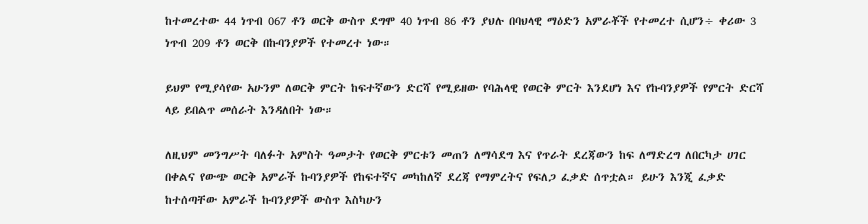ከተመረተው 44 ነጥብ 067 ቶን ወርቅ ውስጥ ደግሞ 40 ነጥብ 86 ቶን ያህሉ በባህላዊ ማዕድን አምራቾች የተመረተ ሲሆን÷ ቀሪው 3 ነጥብ 209 ቶን ወርቅ በኩባንያዎች የተመረተ ነው።

ይህም የሚያሳየው አሁንም ለወርቅ ምርት ከፍተኛውን ድርሻ የሚይዘው የባሕላዊ የወርቅ ምርት እንደሆነ እና የኩባንያዎች የምርት ድርሻ ላይ ይበልጥ መሰራት እንዳለበት ነው።

ለዚህም መንግሥት ባለፉት አምስት ዓመታት የወርቅ ምርቱን መጠን ለማሳደግ እና የጥራት ደረጃውን ከፍ ለማድረግ ለበርካታ ሀገር በቀልና የውጭ ወርቅ አምራች ኩባንያዎች የከፍተኛና መካከለኛ ደረጃ የማምረትና የፍለጋ ፈቃድ ሰጥቷል። ይሁን እንጂ ፈቃድ ከተሰጣቸው አምራች ኩባንያዎች ውስጥ እስካሁን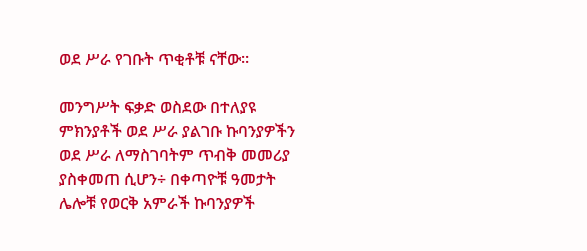ወደ ሥራ የገቡት ጥቂቶቹ ናቸው።

መንግሥት ፍቃድ ወስደው በተለያዩ ምክንያቶች ወደ ሥራ ያልገቡ ኩባንያዎችን ወደ ሥራ ለማስገባትም ጥብቅ መመሪያ ያስቀመጠ ሲሆን÷ በቀጣዮቹ ዓመታት ሌሎቹ የወርቅ አምራች ኩባንያዎች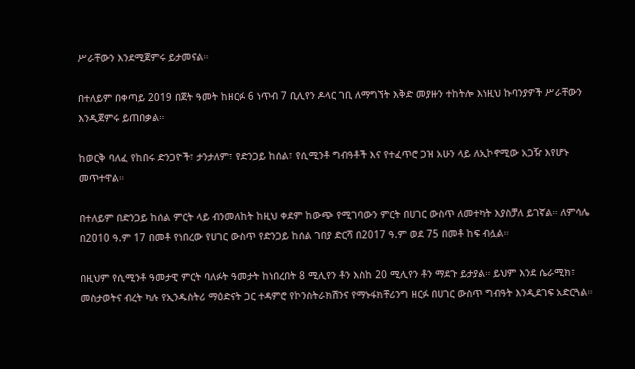ሥራቸውን እንደሚጀምሩ ይታመናል።

በተለይም በቀጣይ 2019 በጀት ዓመት ከዘርፉ 6 ነጥብ 7 ቢሊየን ዶላር ገቢ ለማግኘት እቅድ መያዙን ተከትሎ እነዚህ ኩባንያዎች ሥራቸውን እንዲጀምሩ ይጠበቃል።

ከወርቅ ባለፈ የከበሩ ድንጋዮች፣ ታንታለም፣ የድንጋይ ከሰል፣ የሲሚንቶ ግብዓቶች እና የተፈጥሮ ጋዝ አሁን ላይ ለኢኮኖሚው አጋዥ እየሆኑ መጥተዋል።

በተለይም በድንጋይ ከሰል ምርት ላይ ብንመለከት ከዚህ ቀደም ከውጭ የሚገባውን ምርት በሀገር ውስጥ ለመተካት እያስቻለ ይገኛል። ለምሳሌ በ2010 ዓ.ም 17 በመቶ የነበረው የሀገር ውስጥ የድንጋይ ከሰል ገበያ ድርሻ በ2017 ዓ.ም ወደ 75 በመቶ ከፍ ብሏል።

በዚህም የሲሚንቶ ዓመታዊ ምርት ባለፉት ዓመታት ከነበረበት 8 ሚሊየን ቶን እስከ 20 ሚሊየን ቶን ማደጉ ይታያል። ይህም እንደ ሴራሚክ፣ መስታወትና ብረት ካሉ የኢንዱስትሪ ማዕድናት ጋር ተዳምሮ የኮንስትራክሽንና የማኑፋክቸሪንግ ዘርፉ በሀገር ውስጥ ግብዓት እንዲደገፍ አድርጓል።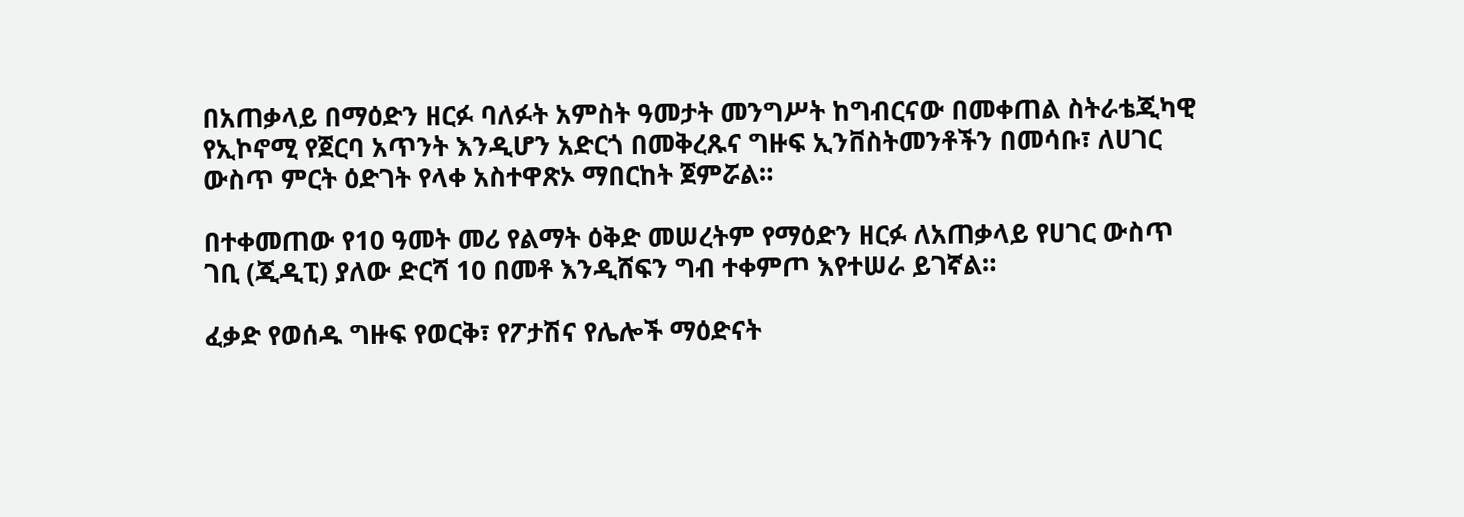በአጠቃላይ በማዕድን ዘርፉ ባለፉት አምስት ዓመታት መንግሥት ከግብርናው በመቀጠል ስትራቴጂካዊ የኢኮኖሚ የጀርባ አጥንት እንዲሆን አድርጎ በመቅረጹና ግዙፍ ኢንቨስትመንቶችን በመሳቡ፣ ለሀገር ውስጥ ምርት ዕድገት የላቀ አስተዋጽኦ ማበርከት ጀምሯል።

በተቀመጠው የ10 ዓመት መሪ የልማት ዕቅድ መሠረትም የማዕድን ዘርፉ ለአጠቃላይ የሀገር ውስጥ ገቢ (ጂዲፒ) ያለው ድርሻ 10 በመቶ እንዲሸፍን ግብ ተቀምጦ እየተሠራ ይገኛል።

ፈቃድ የወሰዱ ግዙፍ የወርቅ፣ የፖታሽና የሌሎች ማዕድናት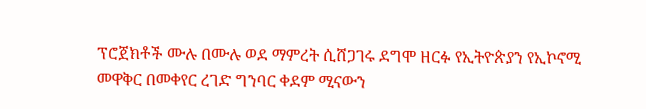ፕሮጀክቶች ሙሉ በሙሉ ወደ ማምረት ሲሸጋገሩ ደግሞ ዘርፉ የኢትዮጵያን የኢኮኖሚ መዋቅር በመቀየር ረገድ ግንባር ቀደም ሚናውን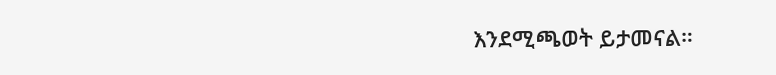እንደሚጫወት ይታመናል።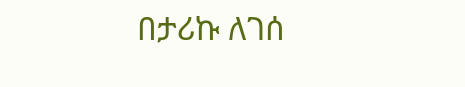በታሪኩ ለገሰ